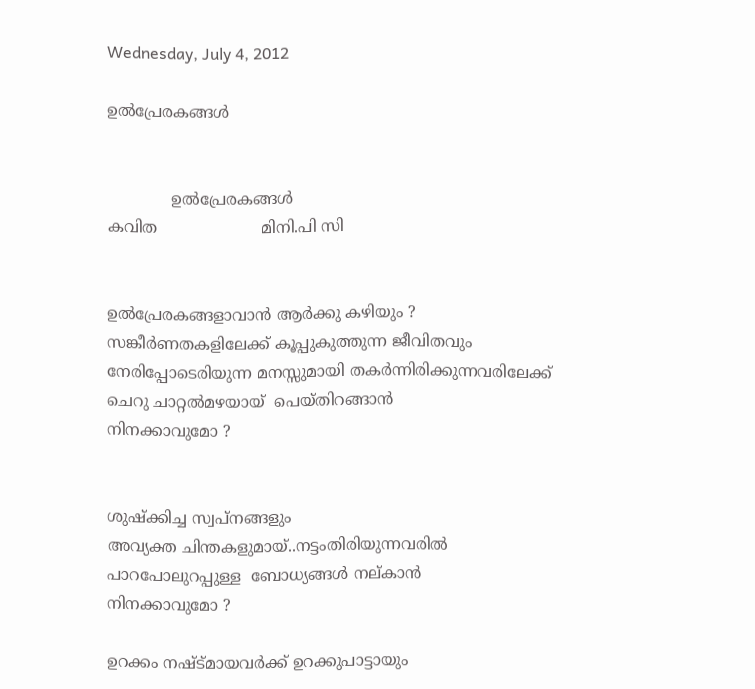Wednesday, July 4, 2012

ഉല്‍പ്രേരകങ്ങള്‍


             ഉല്‍പ്രേരകങ്ങള്‍
കവിത                     മിനി.പി സി


ഉല്‍പ്രേരകങ്ങളാവാന്‍ ആര്‍ക്കു കഴിയും ?
സങ്കീര്‍ണതകളിലേക്ക് കൂപ്പുകുത്തുന്ന ജീവിതവും
നേരിപ്പോടെരിയുന്ന മനസ്സുമായി തകര്‍ന്നിരിക്കുന്നവരിലേക്ക്
ചെറു ചാറ്റല്‍മഴയായ്  പെയ്തിറങ്ങാന്‍
നിനക്കാവുമോ ?


ശുഷ്ക്കിച്ച സ്വപ്നങ്ങളും
അവ്യക്ത ചിന്തകളുമായ്..നട്ടംതിരിയുന്നവരില്‍
പാറപോലുറപ്പുള്ള  ബോധ്യങ്ങള്‍ നല്കാന്‍
നിനക്കാവുമോ ?

ഉറക്കം നഷ്ട്മായവര്‍ക്ക് ഉറക്കുപാട്ടായും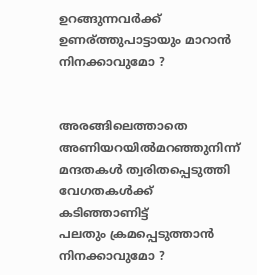ഉറങ്ങുന്നവര്‍ക്ക് ഉണര്ത്തുപാട്ടായും മാറാന്‍
നിനക്കാവുമോ ?


അരങ്ങിലെത്താതെ അണിയറയില്‍മറഞ്ഞുനിന്ന്
മന്ദതകള്‍ ത്വരിതപ്പെടുത്തി
വേഗതകള്‍ക്ക് കടിഞ്ഞാണിട്ട്
പലതും ക്രമപ്പെടുത്താന്‍
നിനക്കാവുമോ ?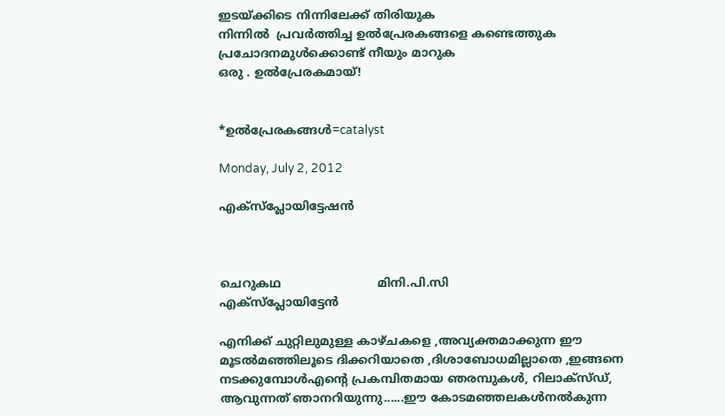ഇടയ്ക്കിടെ നിന്നിലേക്ക് തിരിയുക
നിന്നില്‍  പ്രവര്‍ത്തിച്ച ഉല്‍പ്രേരകങ്ങളെ കണ്ടെത്തുക
പ്രചോദനമുള്‍ക്കൊണ്ട് നീയും മാറുക
ഒരു . ഉല്‍പ്രേരകമായ്‌!


*ഉല്‍പ്രേരകങ്ങള്‍=catalyst

Monday, July 2, 2012

എക്സ്പ്ലോയിട്ടേഷന്‍



ചെറുകഥ                          മിനി.പി.സി
എക്സ്പ്ലോയിട്ടേന്‍

എനിക്ക് ചുറ്റിലുമുള്ള കാഴ്ചകളെ ,അവ്യക്തമാക്കുന്ന ഈ മൂടല്‍മഞ്ഞിലൂടെ ദിക്കറിയാതെ ,ദിശാബോധമില്ലാതെ ,ഇങ്ങനെ നടക്കുമ്പോള്‍എന്‍റെ പ്രകമ്പിതമായ ഞരമ്പുകള്‍, റിലാക്സ്ഡ്, ആവുന്നത് ഞാനറിയുന്നു......ഈ കോടമഞ്ഞലകള്‍നല്‍കുന്ന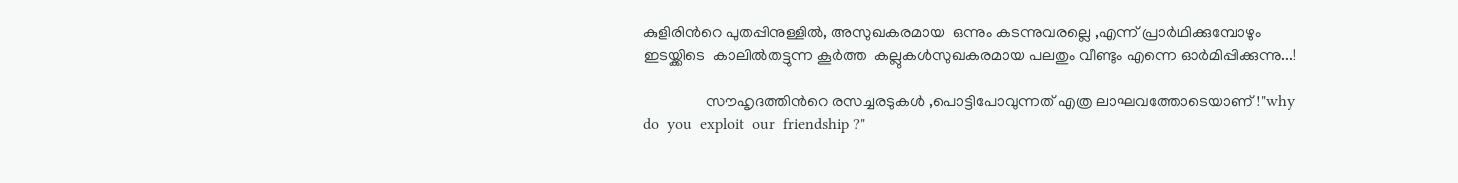കുളിരിന്‍റെ പുതപ്പിനുള്ളില്‍, അസുഖകരമായ  ഒന്നും കടന്നുവരല്ലെ ,എന്ന് പ്രാര്‍ഥിക്കുമ്പോഴും  ഇടയ്ക്കിടെ  കാലില്‍തട്ടുന്ന കൂര്‍ത്ത  കല്ലുകള്‍സുഖകരമായ പലതും വീണ്ടും എന്നെ ഓര്‍മിപ്പിക്കുന്നു...!

                സൗഹൃദത്തിന്‍റെ രസച്ചരടുകള്‍ ,പൊട്ടിപോവുന്നത് എത്ര ലാഘവത്തോടെയാണ് !"why  do  you  exploit  our  friendship ?"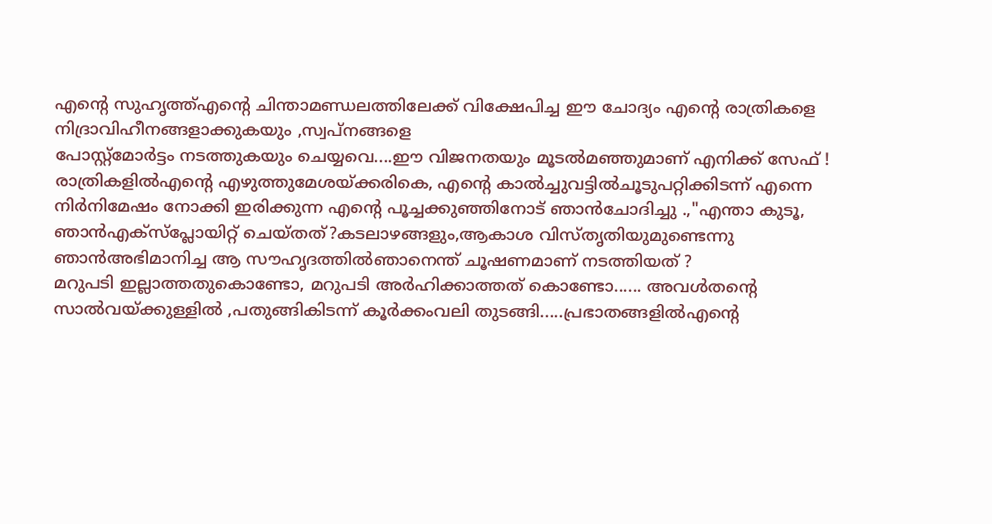എന്‍റെ സുഹൃത്ത്‌എന്‍റെ ചിന്താമണ്ഡലത്തിലേക്ക് വിക്ഷേപിച്ച ഈ ചോദ്യം എന്‍റെ രാത്രികളെ നിദ്രാവിഹീനങ്ങളാക്കുകയും ,സ്വപ്നങ്ങളെ
പോസ്റ്റ്മോര്‍ട്ടം നടത്തുകയും ചെയ്യവെ....ഈ വിജനതയും മൂടല്‍മഞ്ഞുമാണ് എനിക്ക് സേഫ് !  രാത്രികളില്‍എന്‍റെ എഴുത്തുമേശയ്ക്കരികെ, എന്‍റെ കാല്‍ച്ചുവട്ടില്‍ചൂടുപറ്റിക്കിടന്ന് എന്നെ നിര്‍നിമേഷം നോക്കി ഇരിക്കുന്ന എന്‍റെ പൂച്ചക്കുഞ്ഞിനോട് ഞാന്‍ചോദിച്ചു .,"എന്താ കുടൂ, ഞാന്‍എക്സ്പ്ലോയിറ്റ് ചെയ്തത്?കടലാഴങ്ങളും,ആകാശ വിസ്തൃതിയുമുണ്ടെന്നു ഞാന്‍അഭിമാനിച്ച ആ സൗഹൃദത്തില്‍ഞാനെന്ത് ചൂഷണമാണ് നടത്തിയത് ?
മറുപടി ഇല്ലാത്തതുകൊണ്ടോ, മറുപടി അര്‍ഹിക്കാത്തത് കൊണ്ടോ...... അവള്‍തന്‍റെ  സാല്‍വയ്ക്കുള്ളില്‍ ,പതുങ്ങികിടന്ന് കൂര്‍ക്കംവലി തുടങ്ങി.....പ്രഭാതങ്ങളില്‍എന്‍റെ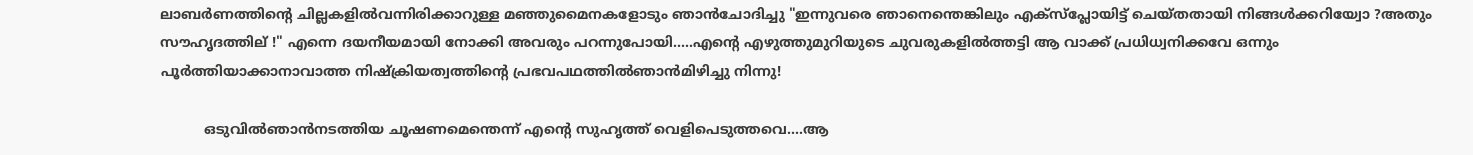ലാബര്‍ണത്തിന്‍റെ ചില്ലകളില്‍വന്നിരിക്കാറുള്ള മഞ്ഞുമൈനകളോടും ഞാന്‍ചോദിച്ചു "ഇന്നുവരെ ഞാനെന്തെങ്കിലും എക്സ്പ്ലോയിട്ട് ചെയ്തതായി നിങ്ങള്‍ക്കറിയ്വോ ?അതും സൗഹൃദത്തില് !" എന്നെ ദയനീയമായി നോക്കി അവരും പറന്നുപോയി.....എന്‍റെ എഴുത്തുമുറിയുടെ ചുവരുകളില്‍ത്തട്ടി ആ വാക്ക് പ്രധിധ്വനിക്കവേ ഒന്നും പൂര്‍ത്തിയാക്കാനാവാത്ത നിഷ്ക്രിയത്വത്തിന്‍റെ പ്രഭവപഥത്തില്‍ഞാന്‍മിഴിച്ചു നിന്നു!

          ഒടുവില്‍ഞാന്‍നടത്തിയ ചൂഷണമെന്തെന്ന് എന്‍റെ സുഹൃത്ത് വെളിപെടുത്തവെ....ആ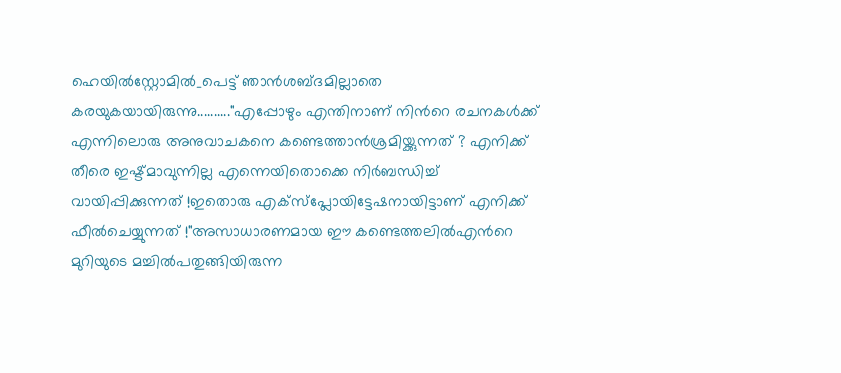ഹെയില്‍സ്റ്റോമില്‍_പെട്ട് ഞാന്‍ശബ്ദമില്ലാതെ കരയുകയായിരുന്നു.........."എപ്പോഴും എന്തിനാണ് നിന്‍റെ രചനകള്‍ക്ക് എന്നിലൊരു അനുവാചകനെ കണ്ടെത്താന്‍ശ്രമിയ്ക്കുന്നത് ? എനിക്ക് തീരെ ഇഷ്ട്മാവുന്നില്ല എന്നെയിതൊക്കെ നിര്‍ബന്ധിച്ച് വായിപ്പിക്കുന്നത് !ഇതൊരു എക്സ്പ്ലോയിട്ടേഷനായിട്ടാണ് എനിക്ക് ഫീല്‍ചെയ്യുന്നത് !"അസാധാരണമായ ഈ കണ്ടെത്തലില്‍എന്‍റെ മുറിയുടെ മച്ചില്‍പതുങ്ങിയിരുന്ന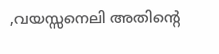,വയസ്സനെലി അതിന്‍റെ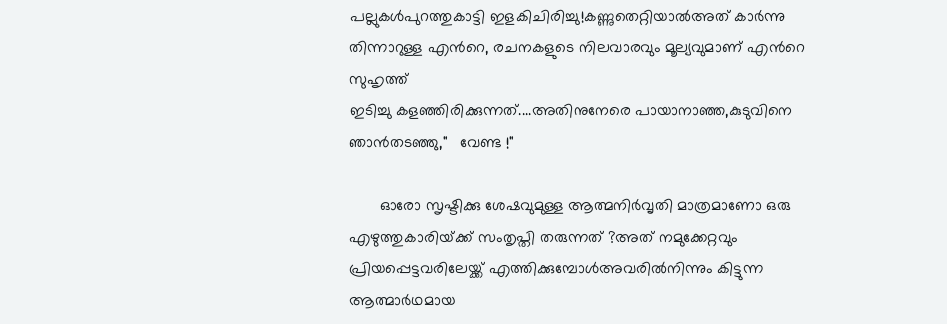പല്ലുകള്‍പുറത്തുകാട്ടി ഇളകിചിരിച്ചു!കണ്ണുതെറ്റിയാല്‍അത് കാര്‍ന്നു തിന്നാറുള്ള എന്‍റെ, രചനകളുടെ നിലവാരവും മൂല്യവുമാണ് എന്‍റെ സുഹൃത്ത്‌
ഇടിച്ചു കളഞ്ഞിരിക്കുന്നത്....അതിനുനേരെ പായാനാഞ്ഞ,കുടുവിനെ ഞാന്‍തടഞ്ഞു,"   വേണ്ട !"

       ഓരോ സൃഷ്ടിക്കു ശേഷവുമുള്ള ആത്മനിര്‍വൃതി മാത്രമാണോ ഒരു എഴുത്തുകാരിയ്‌ക്ക് സംതൃപ്തി തരുന്നത് ?അത് നമുക്കേറ്റവും പ്രിയപ്പെട്ടവരിലേയ്ക്ക് എത്തിക്കുമ്പോള്‍അവരില്‍നിന്നും കിട്ടുന്ന ആത്മാര്‍ഥമായ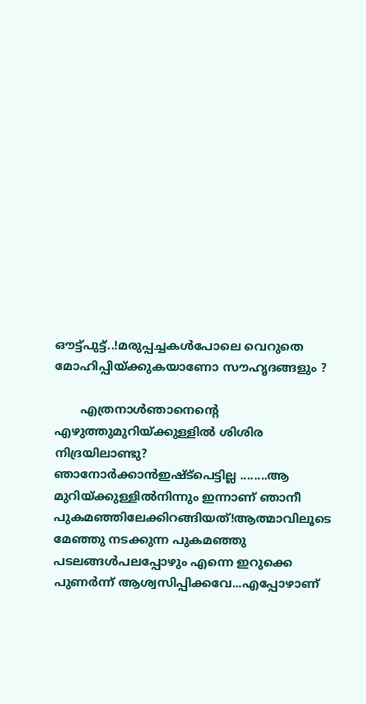ഔട്ട്പുട്ട്..!മരുപ്പച്ചകള്‍പോലെ വെറുതെ മോഹിപ്പിയ്ക്കുകയാണോ സൗഹൃദങ്ങളും ?

       എത്രനാള്‍ഞാനെന്‍റെ എഴുത്തുമുറിയ്ക്കുള്ളില്‍ ശിശിര നിദ്രയിലാണ്ടു? ഞാനോര്‍ക്കാന്‍ഇഷ്ട്പെട്ടില്ല ........ആ മുറിയ്ക്കുള്ളില്‍നിന്നും ഇന്നാണ് ഞാനീ പുകമഞ്ഞിലേക്കിറങ്ങിയത്!ആത്മാവിലൂടെ
മേഞ്ഞു നടക്കുന്ന പുകമഞ്ഞു പടലങ്ങള്‍പലപ്പോഴും എന്നെ ഇറുക്കെ
പുണര്‍ന്ന് ആശ്വസിപ്പിക്കവേ...എപ്പോഴാണ്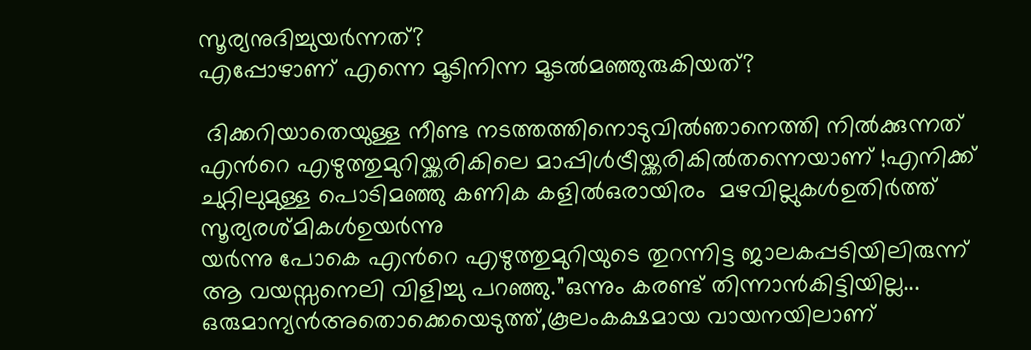സൂര്യനുദിച്ചുയര്‍ന്നത്‌?
എപ്പോഴാണ് എന്നെ മൂടിനിന്ന മൂടല്‍മഞ്ഞുരുകിയത്?

 ദിക്കറിയാതെയുള്ള നീണ്ട നടത്തത്തിനൊടുവില്‍ഞാനെത്തി നില്‍ക്കുന്നത് എന്‍റെ എഴുത്തുമുറിയ്ക്കരികിലെ മാപ്പിള്‍ട്രീയ്ക്കരികില്‍തന്നെയാണ് !എനിക്ക് ചുറ്റിലുമുള്ള പൊടിമഞ്ഞു കണിക കളില്‍ഒരായിരം  മഴവില്ലുകള്‍ഉതിര്‍ത്ത്  സൂര്യരശ്മികള്‍ഉയര്‍ന്നു
യര്‍ന്നു പോകെ എന്‍റെ എഴുത്തുമുറിയുടെ തുറന്നിട്ട ജാലകപ്പടിയിലിരുന്ന് ആ വയസ്സനെലി വിളിച്ചു പറഞ്ഞു.”ഒന്നും കരണ്ട് തിന്നാന്‍കിട്ടിയില്ല...
ഒരുമാന്യന്‍അതൊക്കെയെടുത്ത്,കൂലംകക്ഷമായ വായനയിലാണ്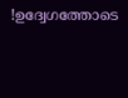!ഉദ്വേഗത്തോടെ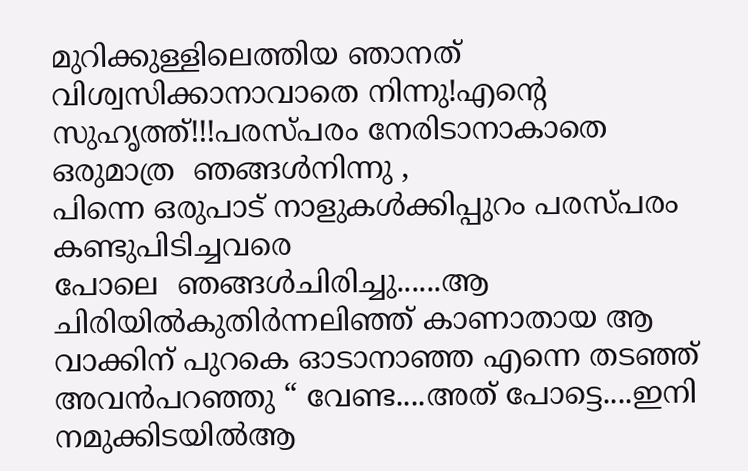മുറിക്കുള്ളിലെത്തിയ ഞാനത് വിശ്വസിക്കാനാവാതെ നിന്നു!എന്‍റെ
സുഹൃത്ത്‌!!!പരസ്പരം നേരിടാനാകാതെ ഒരുമാത്ര  ഞങ്ങള്‍നിന്നു ,
പിന്നെ ഒരുപാട് നാളുകള്‍ക്കിപ്പുറം പരസ്പരം കണ്ടുപിടിച്ചവരെ
പോലെ  ഞങ്ങള്‍ചിരിച്ചു......ആ ചിരിയില്‍കുതിര്‍ന്നലിഞ്ഞ് കാണാതായ ആ വാക്കിന് പുറകെ ഓടാനാഞ്ഞ എന്നെ തടഞ്ഞ് അവന്‍പറഞ്ഞു “ വേണ്ട....അത് പോട്ടെ....ഇനി നമുക്കിടയില്‍ആ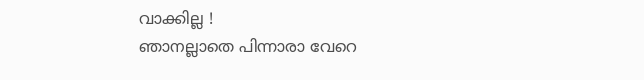വാക്കില്ല !
ഞാനല്ലാതെ പിന്നാരാ വേറെ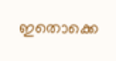ഇതൊക്കെ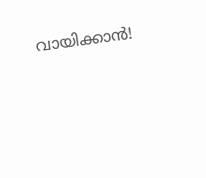വായിക്കാന്‍!